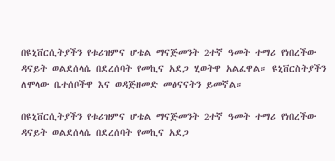በዩኒቨርሲትያችን የቱሪዝምና ሆቴል ማናጅመንት 2ተኛ ዓመት ተማሪ የነበረችው ዳናይት ወልደሰላሴ በደረሰባት የመኪና አደጋ ሂወትዋ አልፈዋል። ዩኒቨርስትያችን ለሞላው ቤተሰቦችዋ እና ወዳጅዘመድ መፅናናትን ይመኛል።

በዩኒቨርሲትያችን የቱሪዝምና ሆቴል ማናጅመንት 2ተኛ ዓመት ተማሪ የነበረችው ዳናይት ወልደሰላሴ በደረሰባት የመኪና አደጋ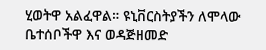ሂወትዋ አልፈዋል። ዩኒቨርስትያችን ለሞላው ቤተሰቦችዋ እና ወዳጅዘመድ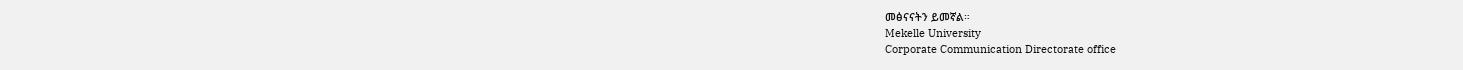መፅናናትን ይመኛል።
Mekelle University
Corporate Communication Directorate office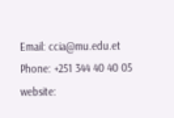Email: ccia@mu.edu.et
Phone: +251 344 40 40 05
website: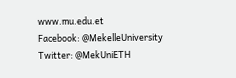www.mu.edu.et
Facebook: @MekelleUniversity
Twitter: @MekUniETH